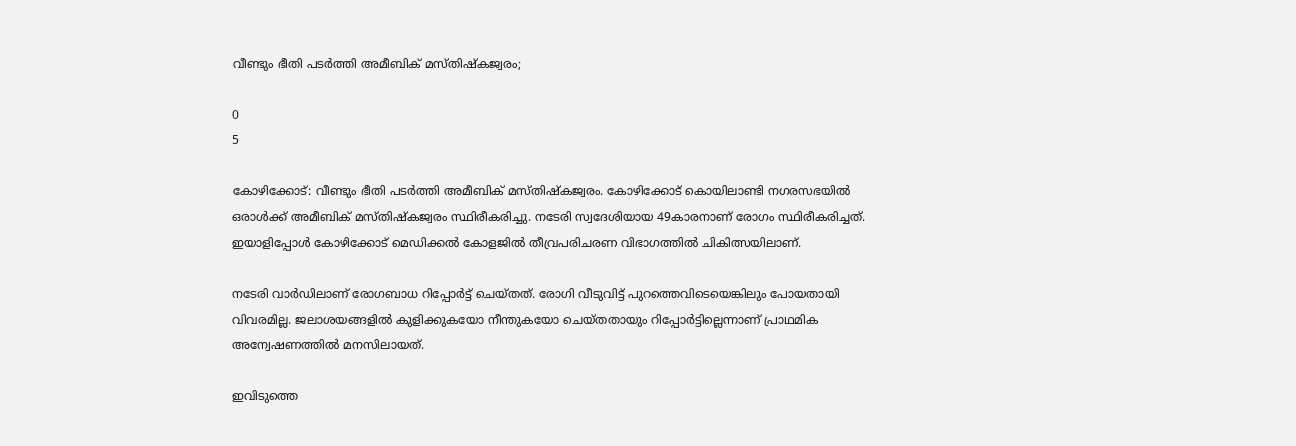വീണ്ടും ഭീതി പടർത്തി അമീബിക് മസ്‌തിഷ്‌കജ്വരം;

0
5

കോഴിക്കോട്: വീണ്ടും ഭീതി പടർത്തി അമീബിക് മസ്‌തിഷ്‌കജ്വരം. കോഴിക്കോട് കൊയിലാണ്ടി നഗരസഭയിൽ ഒരാൾക്ക് അമീബിക് മസ്‌തിഷ്‌കജ്വരം സ്ഥിരീകരിച്ചു. നടേരി സ്വദേശിയായ 49കാരനാണ് രോഗം സ്ഥിരീകരിച്ചത്. ഇയാളിപ്പോള്‍ കോഴിക്കോട് മെഡിക്കല്‍ കോളജില്‍ തീവ്രപരിചരണ വിഭാഗത്തില്‍ ചികിത്സയിലാണ്.

നടേരി വാര്‍ഡിലാണ് രോഗബാധ റിപ്പോര്‍ട്ട് ചെയ്‌തത്. രോഗി വീടുവിട്ട് പുറത്തെവിടെയെങ്കിലും പോയതായി വിവരമില്ല. ജലാശയങ്ങളില്‍ കുളിക്കുകയോ നീന്തുകയോ ചെയ്‌തതായും റിപ്പോര്‍ട്ടില്ലെന്നാണ് പ്രാഥമിക അന്വേഷണത്തില്‍ മനസിലായത്.

ഇവിടുത്തെ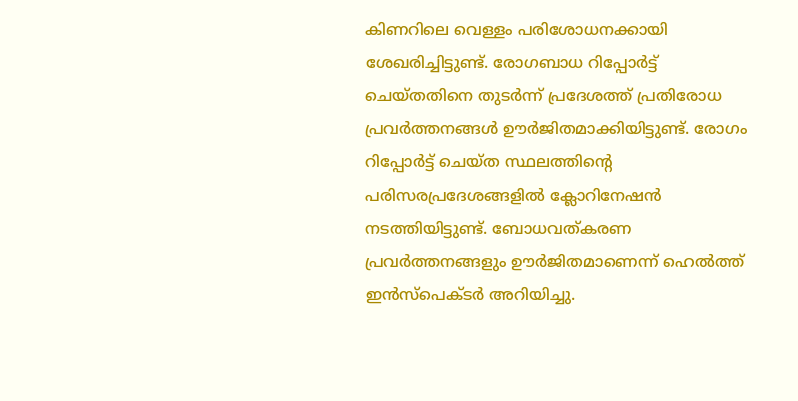കിണറിലെ വെള്ളം പരിശോധനക്കായി ശേഖരിച്ചിട്ടുണ്ട്. രോഗബാധ റിപ്പോര്‍ട്ട് ചെയ്‌തതിനെ തുടര്‍ന്ന് പ്രദേശത്ത് പ്രതിരോധ പ്രവര്‍ത്തനങ്ങള്‍ ഊര്‍ജിതമാക്കിയിട്ടുണ്ട്. രോഗം റിപ്പോര്‍ട്ട് ചെയ്‌ത സ്ഥലത്തിൻ്റെ പരിസരപ്രദേശങ്ങളില്‍ ക്ലോറിനേഷന്‍ നടത്തിയിട്ടുണ്ട്. ബോധവത്കരണ പ്രവര്‍ത്തനങ്ങളും ഊര്‍ജിതമാണെന്ന് ഹെൽത്ത് ഇൻസ്പെക്‌ടർ അറിയിച്ചു.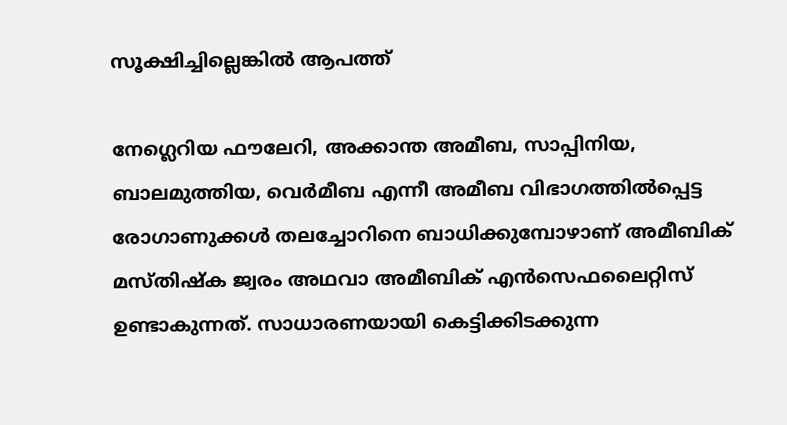സൂക്ഷിച്ചില്ലെങ്കിൽ ആപത്ത്

നേഗ്ലെറിയ ഫൗലേറി, അക്കാന്ത അമീബ, സാപ്പിനിയ, ബാലമുത്തിയ, വെർമീബ എന്നീ അമീബ വിഭാഗത്തിൽപ്പെട്ട രോഗാണുക്കൾ തലച്ചോറിനെ ബാധിക്കുമ്പോഴാണ് അമീബിക് മസ്‌തിഷ്‌ക ജ്വരം അഥവാ അമീബിക് എൻസെഫലൈറ്റിസ് ഉണ്ടാകുന്നത്. സാധാരണയായി കെട്ടിക്കിടക്കുന്ന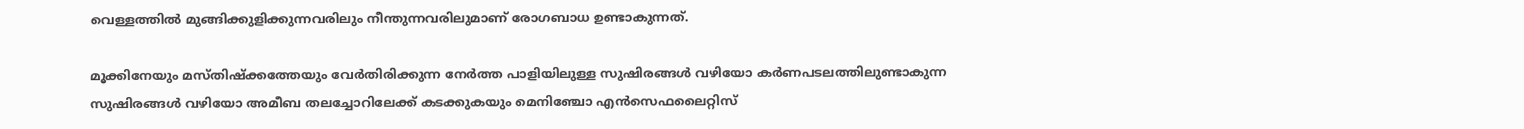വെള്ളത്തിൽ മുങ്ങിക്കുളിക്കുന്നവരിലും നീന്തുന്നവരിലുമാണ് രോഗബാധ ഉണ്ടാകുന്നത്.

മൂക്കിനേയും മസ്‌തിഷ്‌ക്കത്തേയും വേർതിരിക്കുന്ന നേർത്ത പാളിയിലുള്ള സുഷിരങ്ങൾ വഴിയോ കർണപടലത്തിലുണ്ടാകുന്ന സുഷിരങ്ങൾ വഴിയോ അമീബ തലച്ചോറിലേക്ക് കടക്കുകയും മെനിഞ്ചോ എൻസെഫലൈറ്റിസ്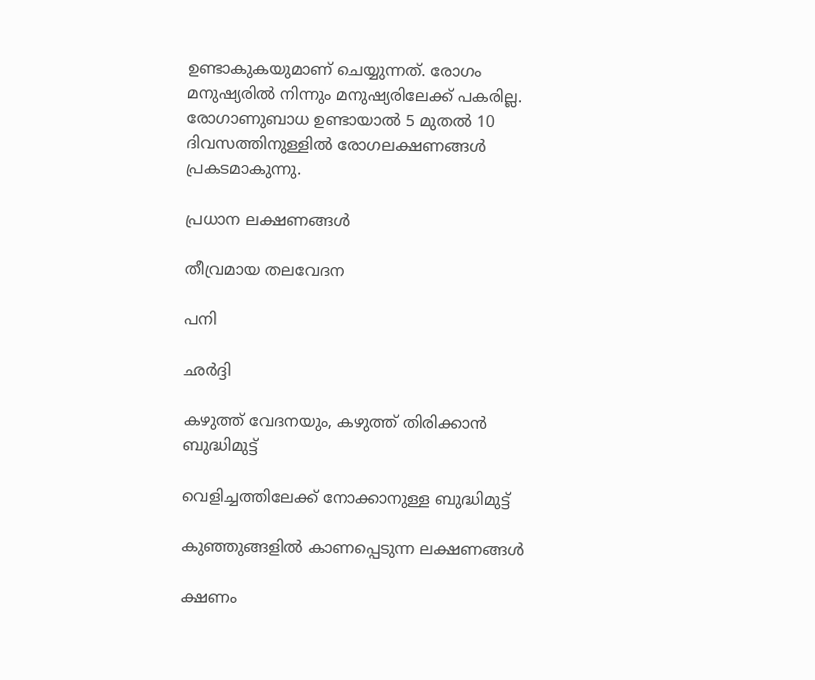ഉണ്ടാകുകയുമാണ് ചെയ്യുന്നത്. രോഗം മനുഷ്യരിൽ നിന്നും മനുഷ്യരിലേക്ക് പകരില്ല. രോഗാണുബാധ ഉണ്ടായാൽ 5 മുതൽ 10 ദിവസത്തിനുള്ളിൽ രോഗലക്ഷണങ്ങൾ പ്രകടമാകുന്നു.

പ്രധാന ലക്ഷണങ്ങൾ

തീവ്രമായ തലവേദന

പനി

ഛർദ്ദി

കഴുത്ത് വേദനയും, കഴുത്ത് തിരിക്കാൻ ബുദ്ധിമുട്ട്

വെളിച്ചത്തിലേക്ക് നോക്കാനുള്ള ബുദ്ധിമുട്ട്

കുഞ്ഞുങ്ങളിൽ കാണപ്പെടുന്ന ലക്ഷണങ്ങൾ

ക്ഷണം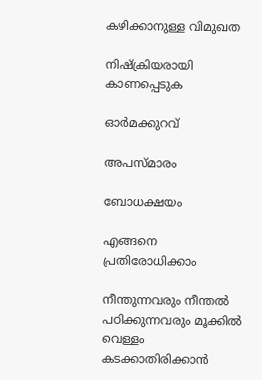കഴിക്കാനുള്ള വിമുഖത

നിഷ്‌ക്രിയരായി കാണപ്പെടുക

ഓർമക്കുറവ്

അപസ്‌മാരം

ബോധക്ഷയം

എങ്ങനെ പ്രതിരോധിക്കാം

നീന്തുന്നവരും നീന്തൽ പഠിക്കുന്നവരും മൂക്കിൽ വെള്ളം കടക്കാതിരിക്കാൻ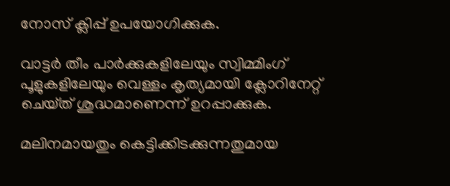നോസ് ക്ലിപ്പ് ഉപയോഗിക്കുക.

വാട്ടർ തീം പാർക്കുകളിലേയും സ്വിമ്മിംഗ് പൂളുകളിലേയും വെള്ളം കൃത്യമായി ക്ലോറിനേറ്റ് ചെയ്‌ത് ശുദ്ധമാണെന്ന് ഉറപ്പാക്കുക.

മലിനമായതും കെട്ടിക്കിടക്കുന്നതുമായ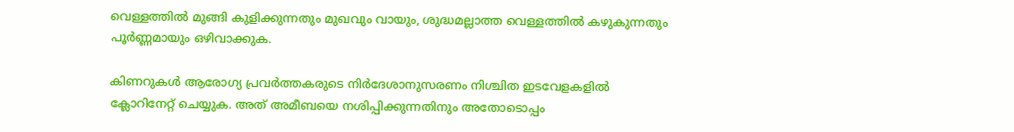വെള്ളത്തിൽ മുങ്ങി കുളിക്കുന്നതും മുഖവും വായും, ശുദ്ധമല്ലാത്ത വെള്ളത്തിൽ കഴുകുന്നതും പൂർണ്ണമായും ഒഴിവാക്കുക.

കിണറുകൾ ആരോഗ്യ പ്രവർത്തകരുടെ നിർദേശാനുസരണം നിശ്ചിത ഇടവേളകളിൽ ക്ലോറിനേറ്റ് ചെയ്യുക. അത് അമീബയെ നശിപ്പിക്കുന്നതിനും അതോടൊപ്പം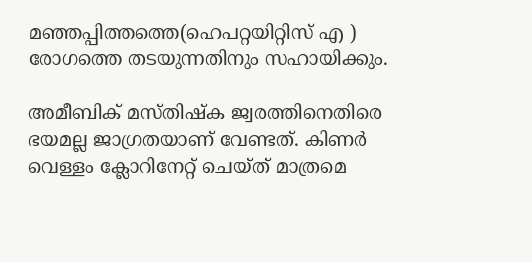മഞ്ഞപ്പിത്തത്തെ(ഹെപറ്റയിറ്റിസ് എ ) രോഗത്തെ തടയുന്നതിനും സഹായിക്കും.

അമീബിക് മസ്‌തിഷ്‌ക ജ്വരത്തിനെതിരെ ഭയമല്ല ജാഗ്രതയാണ് വേണ്ടത്. കിണർ വെള്ളം ക്ലോറിനേറ്റ് ചെയ്‌ത് മാത്രമെ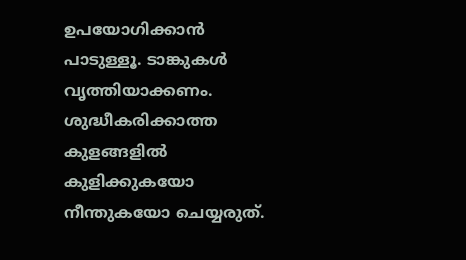ഉപയോഗിക്കാൻ പാടുള്ളൂ. ടാങ്കുകൾ വൃത്തിയാക്കണം. ശുദ്ധീകരിക്കാത്ത കുളങ്ങളിൽ കുളിക്കുകയോ നീന്തുകയോ ചെയ്യരുത്.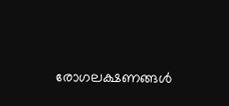രോഗലക്ഷണങ്ങൾ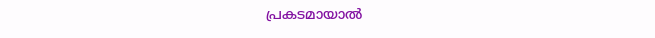പ്രകടമായാൽ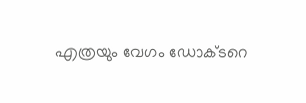എത്രയും വേഗം ഡോക്‌ടറെ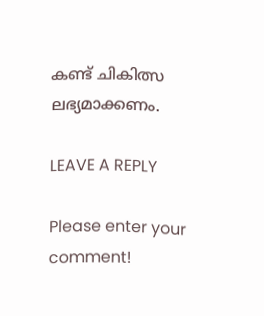കണ്ട് ചികിത്സ ലഭ്യമാക്കണം.

LEAVE A REPLY

Please enter your comment!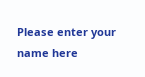Please enter your name here